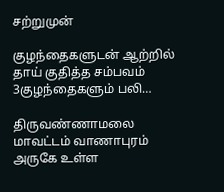சற்றுமுன்

குழந்தைகளுடன்‌ ஆற்றில்‌ தாய் குதித்த சம்பவம் 3குழந்தைகளும் பலி…

திருவண்ணாமலை மாவட்டம் வாணாபுரம் அருகே உள்ள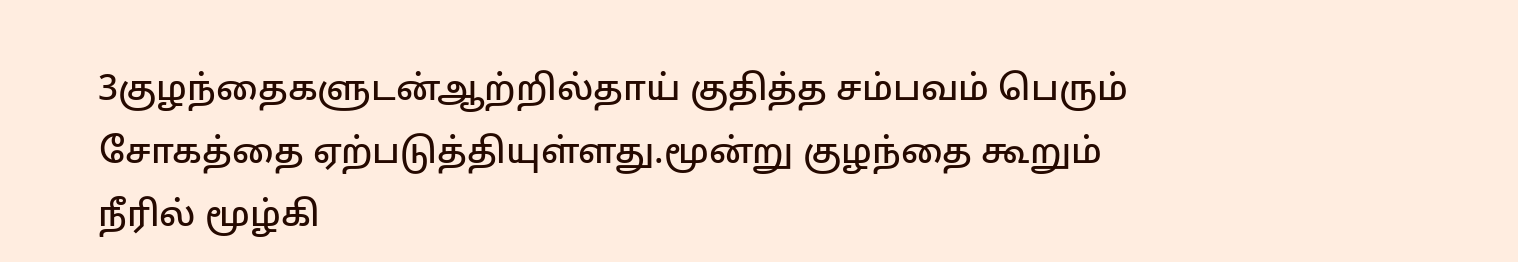3குழந்தைகளுடன்‌ஆற்றில்‌தாய் குதித்த சம்பவம் பெரும் சோகத்தை ஏற்படுத்தியுள்ளது.மூன்று குழந்தை கூறும் நீரில் மூழ்கி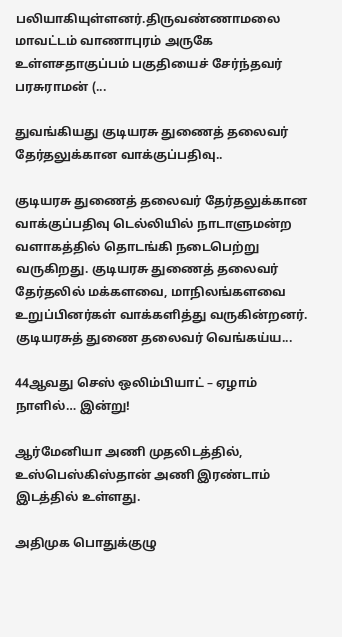பலியாகியுள்ளனர்.திருவண்ணாமலை மாவட்டம் வாணாபுரம் அருகே உள்ளசதாகுப்பம் பகுதியைச் சேர்ந்தவர் பரசுராமன் (...

துவங்கியது குடியரசு துணைத் தலைவர் தேர்தலுக்கான வாக்குப்பதிவு..

குடியரசு துணைத் தலைவர் தேர்தலுக்கான வாக்குப்பதிவு டெல்லியில் நாடாளுமன்ற வளாகத்தில் தொடங்கி நடைபெற்று வருகிறது. குடியரசு துணைத் தலைவர் தேர்தலில் மக்களவை, மாநிலங்களவை உறுப்பினர்கள் வாக்களித்து வருகின்றனர். குடியரசுத் துணை தலைவர் வெங்கய்ய...

44ஆவது செஸ் ஒலிம்பியாட் – ஏழாம் நாளில்… இன்று!

ஆர்மேனியா அணி முதலிடத்தில், உஸ்பெஸ்கிஸ்தான் அணி இரண்டாம் இடத்தில் உள்ளது.

அதிமுக பொதுக்குழு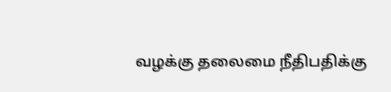வழக்கு தலைமை நீதிபதிக்கு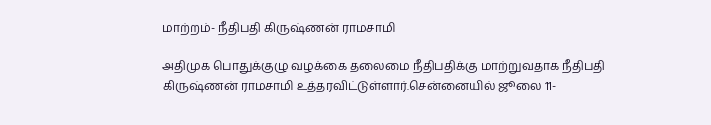மாற்றம்- நீதிபதி கிருஷ்ணன் ராமசாமி

அதிமுக பொதுக்குழு வழக்கை தலைமை நீதிபதிக்கு மாற்றுவதாக நீதிபதி கிருஷ்ணன் ராமசாமி உத்தரவிட்டுள்ளார்.சென்னையில் ஜூலை 11-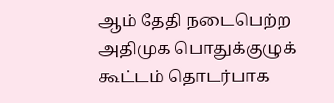ஆம் தேதி நடைபெற்ற அதிமுக பொதுக்குழுக் கூட்டம் தொடர்பாக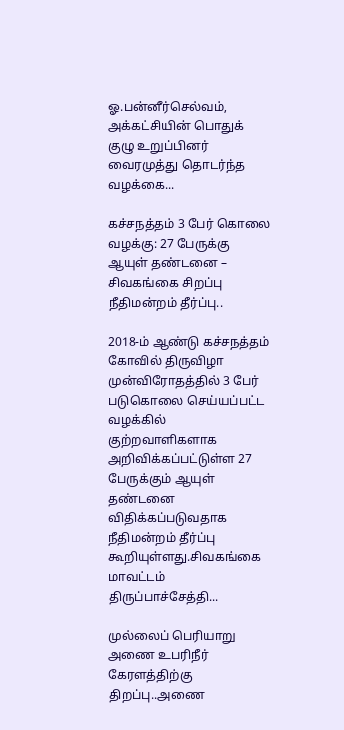ஓ.பன்னீர்செல்வம், அக்கட்சியின் பொதுக் குழு உறுப்பினர் வைரமுத்து தொடர்ந்த வழக்கை...

கச்சநத்தம் 3 பேர் கொலை வழக்கு: 27 பேருக்கு ஆயுள் தண்டனை – சிவகங்கை சிறப்பு நீதிமன்றம் தீர்ப்பு..

2018-ம் ஆண்டு கச்சநத்தம் கோவில் திருவிழா முன்விரோதத்தில் 3 பேர் படுகொலை செய்யப்பட்ட வழக்கில் குற்றவாளிகளாக அறிவிக்கப்பட்டுள்ள 27 பேருக்கும் ஆயுள் தண்டனை விதிக்கப்படுவதாக நீதிமன்றம் தீர்ப்பு கூறியுள்ளது.சிவகங்கை மாவட்டம் திருப்பாச்சேத்தி...

முல்லைப் பெரியாறு அணை உபரிநீர் கேரளத்திற்கு திறப்பு..அணை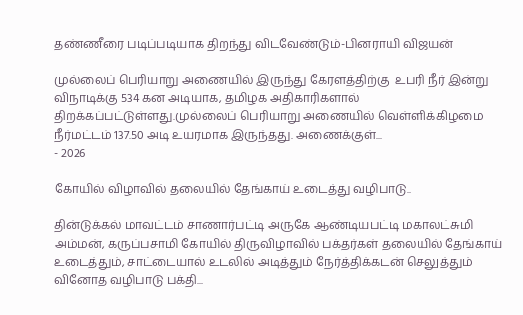தண்ணீரை படிப்படியாக திறந்து விடவேண்டும்-பினராயி விஜயன்

முல்லைப் பெரியாறு அணையில் இருந்து கேரளத்திற்கு  உபரி நீர் இன்று விநாடிக்கு 534 கன அடியாக, தமிழக அதிகாரிகளால் திறக்கப்பட்டுள்ளது.முல்லைப் பெரியாறு அணையில் வெள்ளிக்கிழமை நீர்மட்டம் 137.50 அடி உயரமாக இருந்தது. அணைக்குள்...
- 2026

கோயில் விழாவில் தலையில் தேங்காய் உடைத்து வழிபாடு..

தின்டுக்கல் மாவட்டம் சாணார்பட்டி அருகே ஆண்டியபட்டி மகாலட்சுமி அம்மன், கருப்பசாமி கோயில் திருவிழாவில் பக்தர்கள் தலையில் தேங்காய் உடைத்தும், சாட்டையால் உடலில் அடித்தும் நேர்த்திக்கடன் செலுத்தும் வினோத வழிபாடு பக்தி...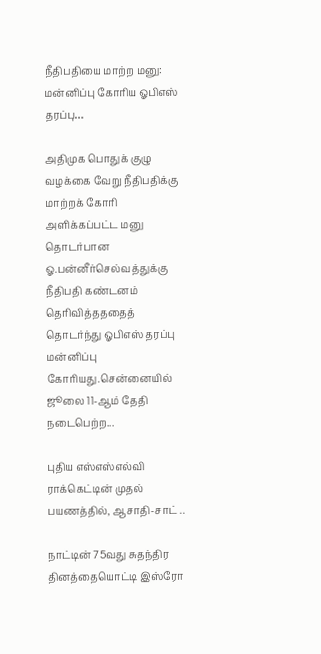நீதிபதியை மாற்ற மனு: மன்னிப்பு கோரிய ஓபிஎஸ் தரப்பு…

அதிமுக பொதுக் குழு வழக்கை வேறு நீதிபதிக்கு மாற்றக் கோரி அளிக்கப்பட்ட மனு தொடர்பான ஓ.பன்னீர்செல்வத்துக்கு நீதிபதி கண்டனம் தெரிவித்தததைத் தொடர்ந்து ஓபிஎஸ் தரப்பு மன்னிப்பு கோரியது.சென்னையில் ஜூலை 11-ஆம் தேதி நடைபெற்ற...

புதிய எஸ்எஸ்எல்வி ராக்கெட்டின் முதல் பயணத்தில், ஆசாதி-சாட் ..

நாட்டின் 75வது சுதந்திர தினத்தையொட்டி இஸ்ரோ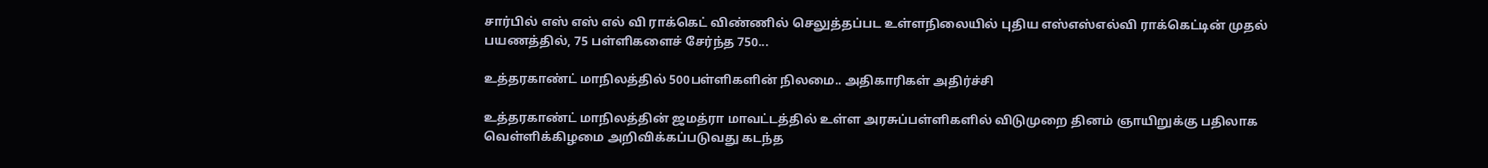சார்பில் எஸ் எஸ் எல் வி ராக்கெட் விண்ணில் செலுத்தப்பட உள்ள‌நிலையில் புதிய எஸ்எஸ்எல்வி ராக்கெட்டின் முதல் பயணத்தில், 75 பள்ளிகளைச் சேர்ந்த 750...

உத்தரகாண்ட் மாநிலத்தில் 500பள்ளிகளின் நிலமை.. அதிகாரிகள் அதிர்ச்சி

உத்தரகாண்ட் மாநிலத்தின் ஜமத்ரா மாவட்டத்தில் உள்ள அரசுப்பள்ளிகளில் விடுமுறை தினம் ஞாயிறுக்கு பதிலாக வெள்ளிக்கிழமை அறிவிக்கப்படுவது கடந்த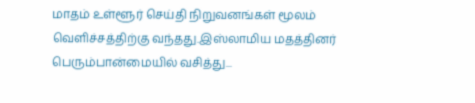மாதம் உள்ளூர் செய்தி நிறுவனங்கள் மூலம் வெளிச்சத்திற்கு வந்தது.இஸ்லாமிய மதத்தினர் பெரும்பான்மையில் வசித்து...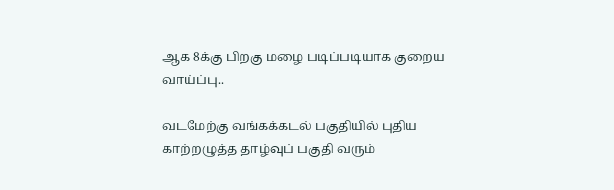ஆக 8க்கு பிறகு மழை படிப்படியாக குறைய வாய்ப்பு..

வடமேற்கு வங்கக்கடல் பகுதியில் புதிய காற்றழுத்த தாழ்வுப் பகுதி வரும்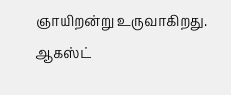ஞாயிறன்று உருவாகிறது. ஆகஸ்ட்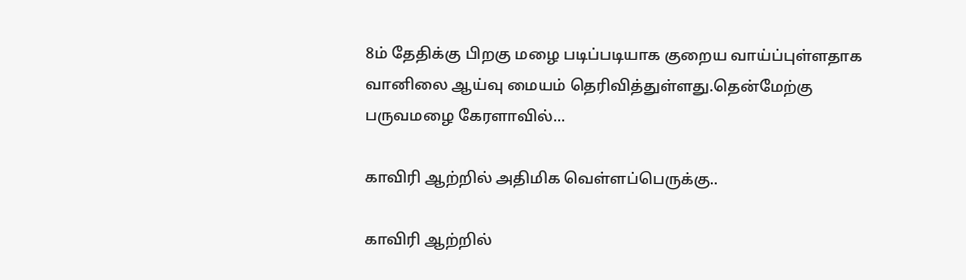8ம் தேதிக்கு பிறகு மழை படிப்படியாக குறைய வாய்ப்புள்ளதாக வானிலை ஆய்வு மையம் தெரிவித்துள்ளது.தென்மேற்கு பருவமழை கேரளாவில்...

காவிரி ஆற்றில் அதிமிக வெள்ளப்பெருக்கு..

காவிரி ஆற்றில்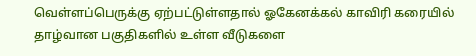வெள்ளப்பெருக்கு ஏற்பட்டுள்ளதால் ஓகேனக்கல் காவிரி கரையில் தாழ்வான பகுதிகளில் உள்ள வீடுகளை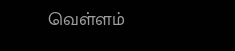வெள்ளம்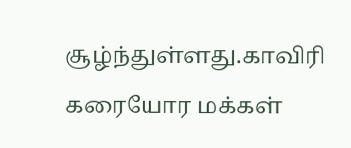சூழ்ந்துள்ளது.காவிரி கரையோர மக்கள்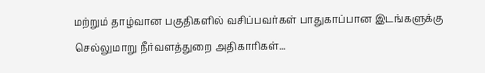மற்றும் தாழ்வான பகுதிகளில் வசிப்பவர்கள் பாதுகாப்பான இடங்களுக்கு செல்லுமாறு நீர்வளத்துறை அதிகாரிகள்...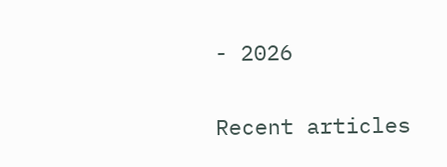- 2026

Recent articles